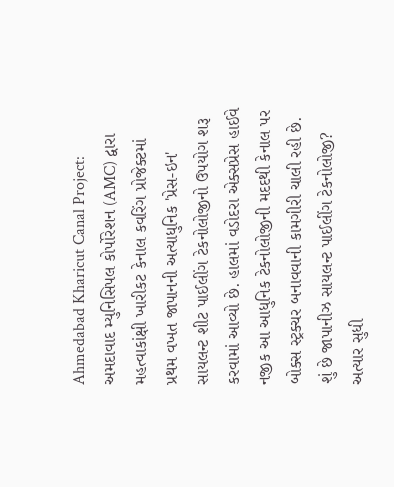Ahmedabad Kharicut Canal Project: અમદાવાદ મ્યુનિસિપલ કોર્પોરેશન (AMC) દ્વારા મહત્વાકાંક્ષી ખારીકટ કેનાલ કવરિંગ પ્રોજેક્ટમાં પ્રથમ વખત જાપાનની અત્યાધુનિક 'પ્રેસ-ઇન' સાયલન્ટ શીટ પાઈલીંગ ટેકનોલોજીનો ઉપયોગ શરૂ કરવામાં આવ્યો છે. હાલમાં વડોદરા એક્સપ્રેસ હાઈવે નજીક આ આધુનિક ટેકનોલોજીની મદદથી કેનાલ પર બોક્સ સ્ટ્રક્ચર બનાવવાની કામગીરી ચાલી રહી છે.
શું છે જાપાનીઝ સાયલન્ટ પાઈલીંગ ટેકનોલોજી?
અત્યાર સુધી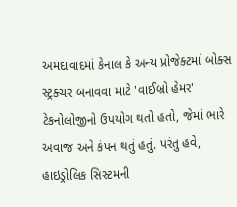અમદાવાદમાં કેનાલ કે અન્ય પ્રોજેક્ટમાં બોક્સ સ્ટ્રક્ચર બનાવવા માટે 'વાઈબ્રો હેમર' ટેકનોલોજીનો ઉપયોગ થતો હતો, જેમાં ભારે અવાજ અને કંપન થતું હતું. પરંતુ હવે, હાઇડ્રોલિક સિસ્ટમની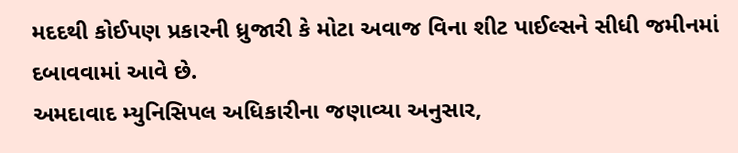મદદથી કોઈપણ પ્રકારની ધ્રુજારી કે મોટા અવાજ વિના શીટ પાઈલ્સને સીધી જમીનમાં દબાવવામાં આવે છે.
અમદાવાદ મ્યુનિસિપલ અધિકારીના જણાવ્યા અનુસાર,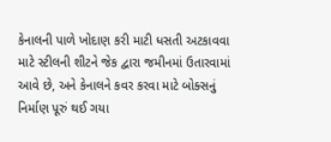કેનાલની પાળે ખોદાણ કરી માટી ધસતી અટકાવવા માટે સ્ટીલની શીટને જેક દ્વારા જમીનમાં ઉતારવામાં આવે છે, અને કેનાલને કવર કરવા માટે બોક્સનું નિર્માણ પૂરું થઈ ગયા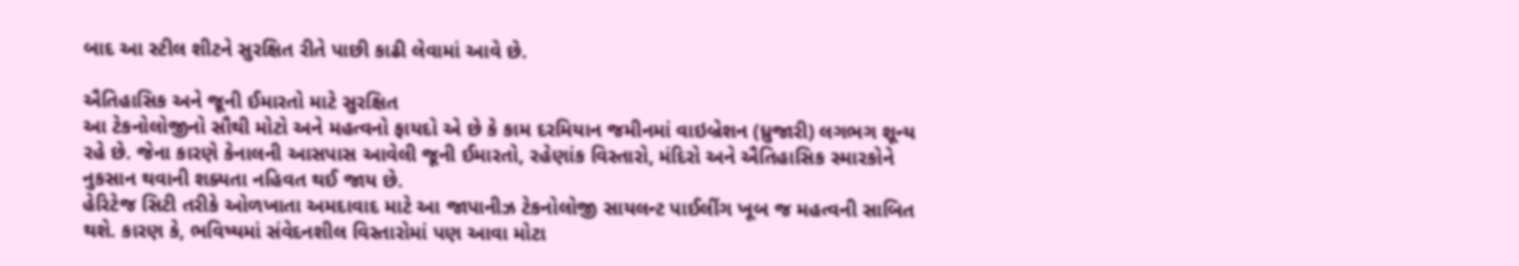બાદ આ સ્ટીલ શીટને સુરક્ષિત રીતે પાછી કાઢી લેવામાં આવે છે.

ઐતિહાસિક અને જૂની ઈમારતો માટે સુરક્ષિત
આ ટેકનોલોજીનો સૌથી મોટો અને મહત્વનો ફાયદો એ છે કે કામ દરમિયાન જમીનમાં વાઇબ્રેશન (ધ્રુજારી) લગભગ શૂન્ય રહે છે. જેના કારણે કેનાલની આસપાસ આવેલી જૂની ઈમારતો, રહેણાંક વિસ્તારો, મંદિરો અને ઐતિહાસિક સ્મારકોને નુકસાન થવાની શક્યતા નહિવત થઈ જાય છે.
હેરિટેજ સિટી તરીકે ઓળખાતા અમદાવાદ માટે આ જાપાનીઝ ટેકનોલોજી સાયલન્ટ પાઈલીંગ ખૂબ જ મહત્વની સાબિત થશે. કારણ કે, ભવિષ્યમાં સંવેદનશીલ વિસ્તારોમાં પણ આવા મોટા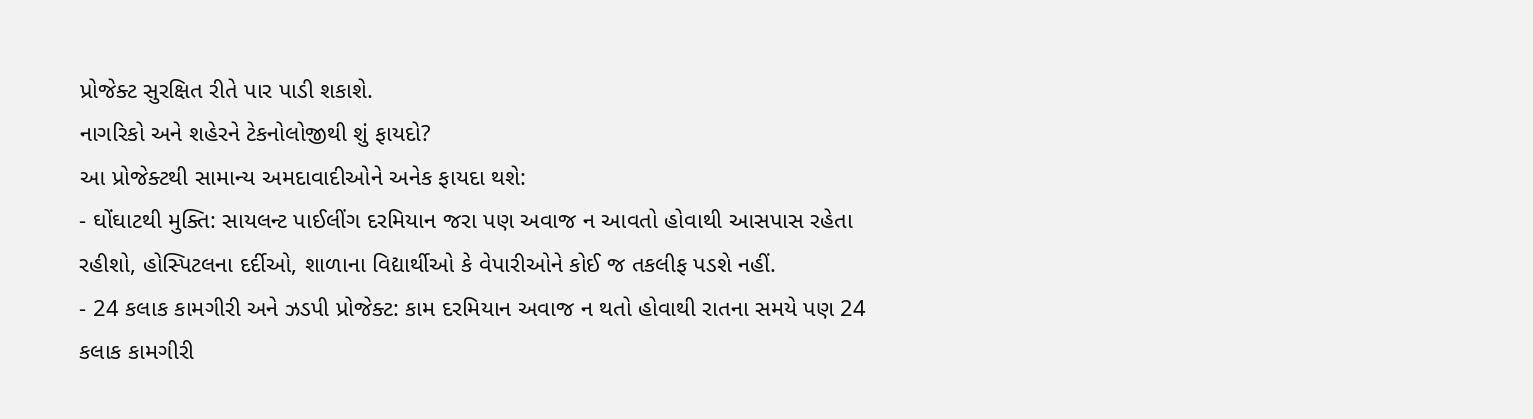પ્રોજેક્ટ સુરક્ષિત રીતે પાર પાડી શકાશે.
નાગરિકો અને શહેરને ટેકનોલોજીથી શું ફાયદો?
આ પ્રોજેક્ટથી સામાન્ય અમદાવાદીઓને અનેક ફાયદા થશે:
- ઘોંઘાટથી મુક્તિ: સાયલન્ટ પાઈલીંગ દરમિયાન જરા પણ અવાજ ન આવતો હોવાથી આસપાસ રહેતા રહીશો, હોસ્પિટલના દર્દીઓ, શાળાના વિદ્યાર્થીઓ કે વેપારીઓને કોઈ જ તકલીફ પડશે નહીં.
- 24 કલાક કામગીરી અને ઝડપી પ્રોજેક્ટ: કામ દરમિયાન અવાજ ન થતો હોવાથી રાતના સમયે પણ 24 કલાક કામગીરી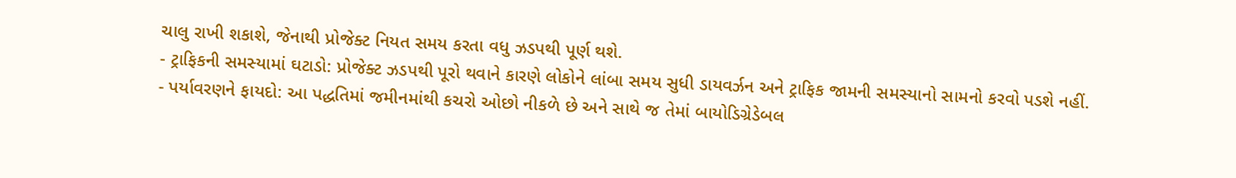ચાલુ રાખી શકાશે, જેનાથી પ્રોજેક્ટ નિયત સમય કરતા વધુ ઝડપથી પૂર્ણ થશે.
- ટ્રાફિકની સમસ્યામાં ઘટાડો: પ્રોજેક્ટ ઝડપથી પૂરો થવાને કારણે લોકોને લાંબા સમય સુધી ડાયવર્ઝન અને ટ્રાફિક જામની સમસ્યાનો સામનો કરવો પડશે નહીં.
- પર્યાવરણને ફાયદો: આ પદ્ધતિમાં જમીનમાંથી કચરો ઓછો નીકળે છે અને સાથે જ તેમાં બાયોડિગ્રેડેબલ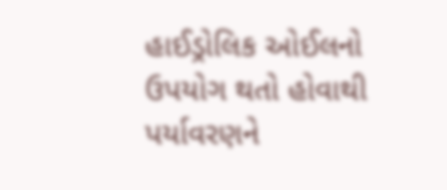હાઈડ્રોલિક ઓઈલનો ઉપયોગ થતો હોવાથી પર્યાવરણને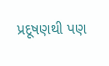પ્રદૂષણથી પણ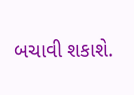બચાવી શકાશે.